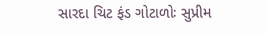સારદા ચિટ ફંડ ગોટાળોઃ સુપ્રીમ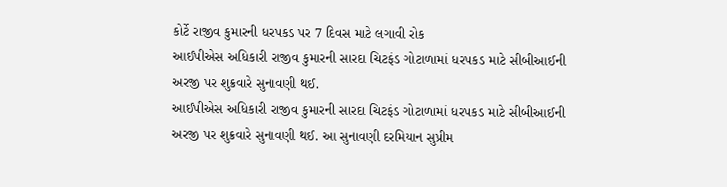કોર્ટે રાજીવ કુમારની ધરપકડ પર 7 દિવસ માટે લગાવી રોક
આઈપીએસ અધિકારી રાજીવ કુમારની સારદા ચિટફંડ ગોટાળામાં ધરપકડ માટે સીબીઆઈની અરજી પર શુક્રવારે સુનાવણી થઈ.
આઈપીએસ અધિકારી રાજીવ કુમારની સારદા ચિટફંડ ગોટાળામાં ધરપકડ માટે સીબીઆઈની અરજી પર શુક્રવારે સુનાવણી થઈ. આ સુનાવણી દરમિયાન સુપ્રીમ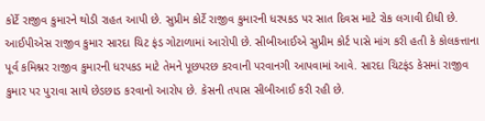કોર્ટે રાજીવ કુમારને થોડી રાહત આપી છે. સુપ્રીમ કોર્ટે રાજીવ કુમારની ધરપકડ પર સાત દિવસ માટે રોક લગાવી દીધી છે. આઈપીએસ રાજીવ કુમાર સારદા ચિટ ફંડ ગોટાળામાં આરોપી છે. સીબીઆઈએ સુપ્રીમ કોર્ટ પાસે માંગ કરી હતી કે કોલકત્તાના પૂર્વ કમિશ્નર રાજીવ કુમારની ધરપકડ માટે તેમને પૂછપરછ કરવાની પરવાનગી આપવામાં આવે. સારદા ચિટફંડ કેસમાં રાજીવ કુમાર પર પુરાવા સાથે છેડછાડ કરવાનો આરોપ છે. કેસની તપાસ સીબીઆઈ કરી રહી છે.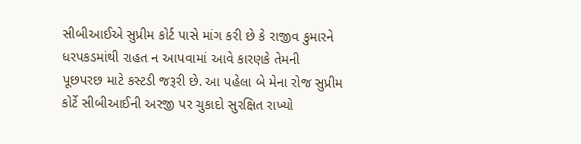સીબીઆઈએ સુપ્રીમ કોર્ટ પાસે માંગ કરી છે કે રાજીવ કુમારને ધરપકડમાંથી રાહત ન આપવામાં આવે કારણકે તેમની પૂછપરછ માટે કસ્ટડી જરૂરી છે. આ પહેલા બે મેના રોજ સુપ્રીમ કોર્ટે સીબીઆઈની અરજી પર ચુકાદો સુરક્ષિત રાખ્યો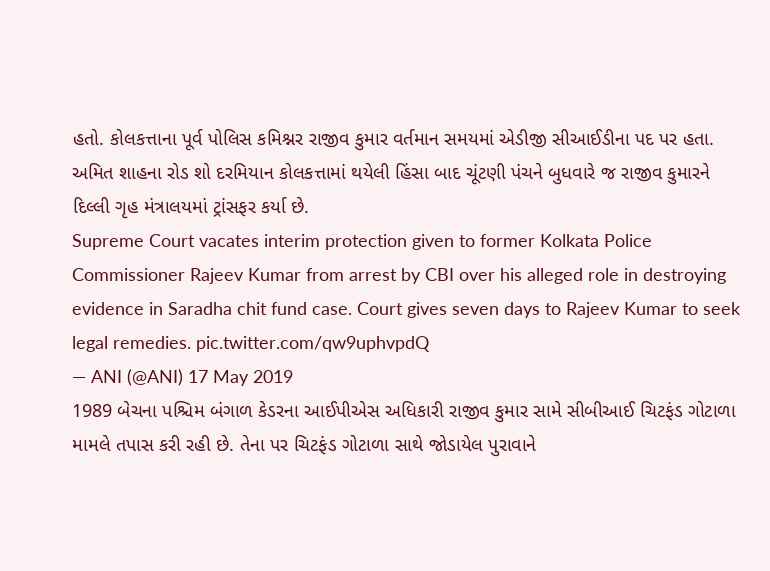હતો. કોલકત્તાના પૂર્વ પોલિસ કમિશ્નર રાજીવ કુમાર વર્તમાન સમયમાં એડીજી સીઆઈડીના પદ પર હતા. અમિત શાહના રોડ શો દરમિયાન કોલકત્તામાં થયેલી હિંસા બાદ ચૂંટણી પંચને બુધવારે જ રાજીવ કુમારને દિલ્લી ગૃહ મંત્રાલયમાં ટ્રાંસફર કર્યા છે.
Supreme Court vacates interim protection given to former Kolkata Police Commissioner Rajeev Kumar from arrest by CBI over his alleged role in destroying evidence in Saradha chit fund case. Court gives seven days to Rajeev Kumar to seek legal remedies. pic.twitter.com/qw9uphvpdQ
— ANI (@ANI) 17 May 2019
1989 બેચના પશ્ચિમ બંગાળ કેડરના આઈપીએસ અધિકારી રાજીવ કુમાર સામે સીબીઆઈ ચિટફંડ ગોટાળા મામલે તપાસ કરી રહી છે. તેના પર ચિટફંડ ગોટાળા સાથે જોડાયેલ પુરાવાને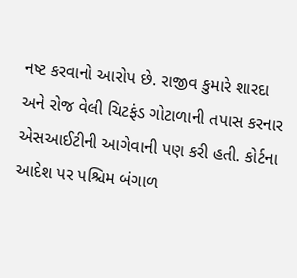નષ્ટ કરવાનો આરોપ છે. રાજીવ કુમારે શારદા અને રોજ વેલી ચિટફંડ ગોટાળાની તપાસ કરનાર એસઆઈટીની આગેવાની પણ કરી હતી. કોર્ટના આદેશ પર પશ્ચિમ બંગાળ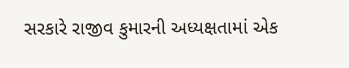સરકારે રાજીવ કુમારની અધ્યક્ષતામાં એક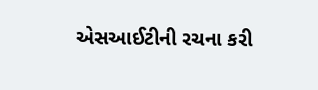એસઆઈટીની રચના કરી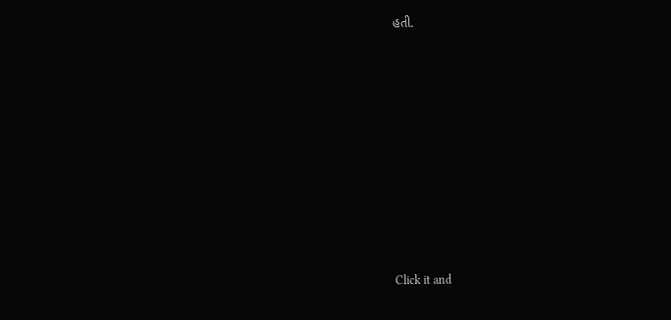હતી.












Click it and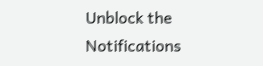Unblock the Notifications